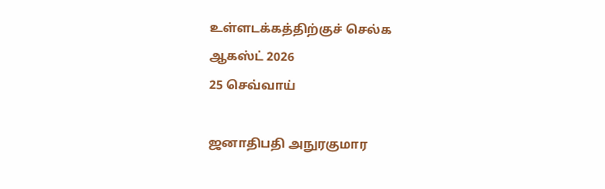உள்ளடக்கத்திற்குச் செல்க
ஆகஸ்ட் 2026
25 செவ்வாய்

ஜனாதிபதி அநுரகுமார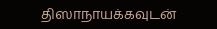திஸாநாயக்கவுடன்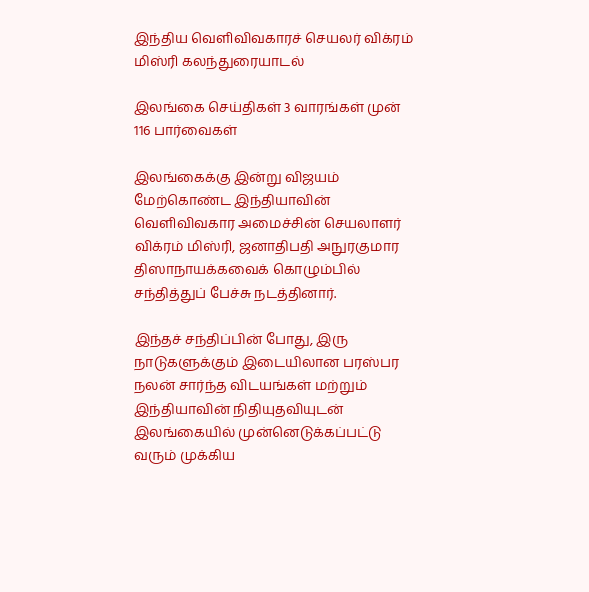இந்திய வெளிவிவகாரச் செயலர் விக்ரம் மிஸ்ரி கலந்துரையாடல்

இலங்கை செய்திகள் 3 வாரங்கள் முன்
116 பார்வைகள்

இலங்கைக்கு இன்று விஜயம் மேற்கொண்ட இந்தியாவின் வெளிவிவகார அமைச்சின் செயலாளர் விக்ரம் மிஸ்ரி, ஜனாதிபதி அநுரகுமார திஸாநாயக்கவைக் கொழும்பில் சந்தித்துப் பேச்சு நடத்தினார்.

இந்தச் சந்திப்பின் போது, இரு நாடுகளுக்கும் இடையிலான பரஸ்பர நலன் சார்ந்த விடயங்கள் மற்றும் இந்தியாவின் நிதியுதவியுடன் இலங்கையில் முன்னெடுக்கப்பட்டு வரும் முக்கிய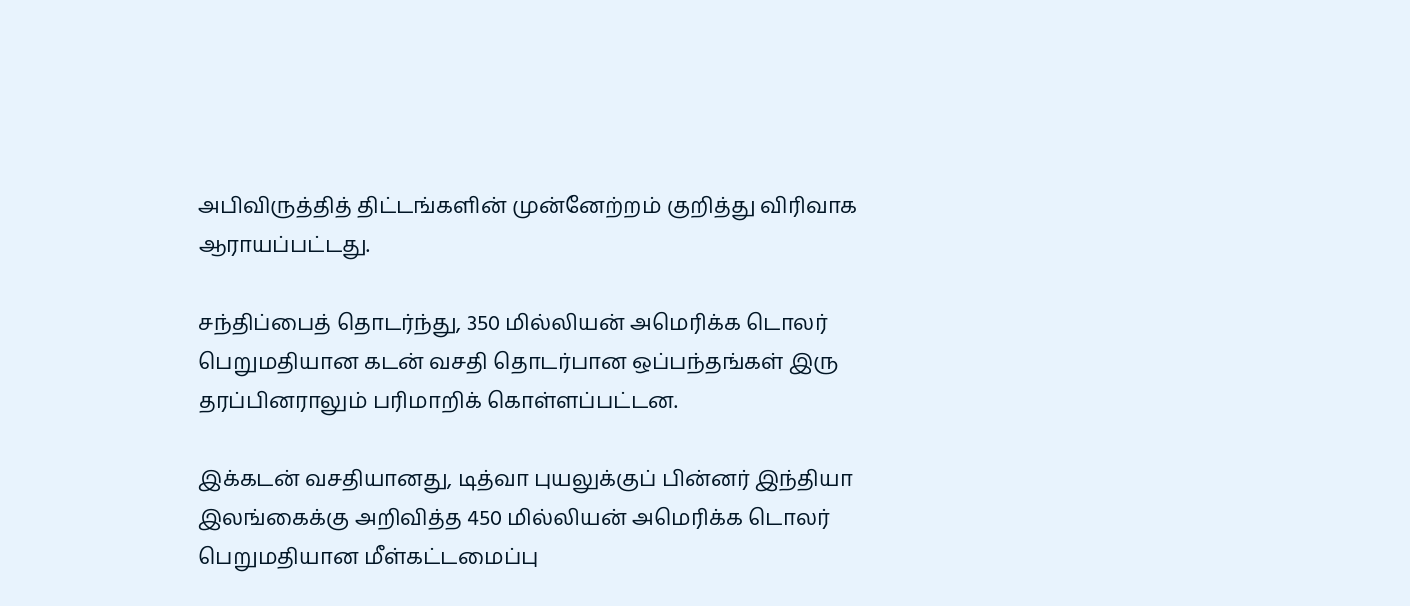அபிவிருத்தித் திட்டங்களின் முன்னேற்றம் குறித்து விரிவாக ஆராயப்பட்டது.

சந்திப்பைத் தொடர்ந்து, 350 மில்லியன் அமெரிக்க டொலர் பெறுமதியான கடன் வசதி தொடர்பான ஒப்பந்தங்கள் இரு தரப்பினராலும் பரிமாறிக் கொள்ளப்பட்டன.

இக்கடன் வசதியானது, டித்வா புயலுக்குப் பின்னர் இந்தியா இலங்கைக்கு அறிவித்த 450 மில்லியன் அமெரிக்க டொலர் பெறுமதியான மீள்கட்டமைப்பு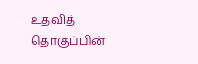உதவித் தொகுப்பின்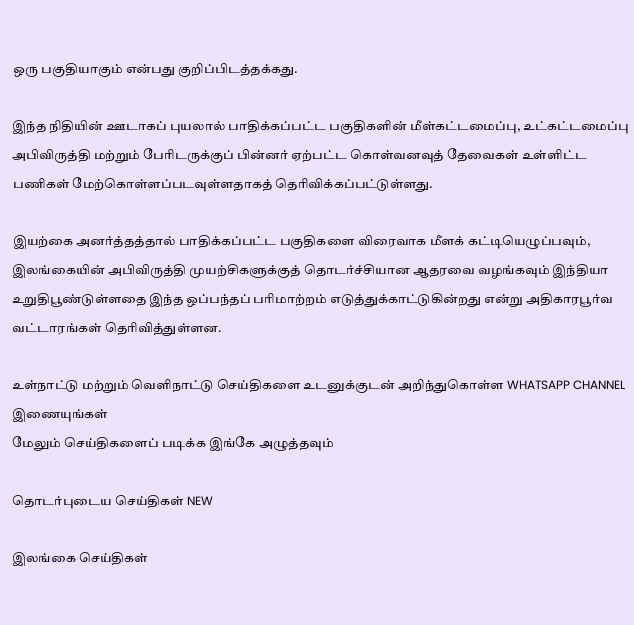ஒரு பகுதியாகும் என்பது குறிப்பிடத்தக்கது.

இந்த நிதியின் ஊடாகப் புயலால் பாதிக்கப்பட்ட பகுதிகளின் மீள்கட்டமைப்பு, உட்கட்டமைப்பு அபிவிருத்தி மற்றும் பேரிடருக்குப் பின்னர் ஏற்பட்ட கொள்வனவுத் தேவைகள் உள்ளிட்ட பணிகள் மேற்கொள்ளப்படவுள்ளதாகத் தெரிவிக்கப்பட்டுள்ளது.

இயற்கை அனர்த்தத்தால் பாதிக்கப்பட்ட பகுதிகளை விரைவாக மீளக் கட்டியெழுப்பவும், இலங்கையின் அபிவிருத்தி முயற்சிகளுக்குத் தொடர்ச்சியான ஆதரவை வழங்கவும் இந்தியா உறுதிபூண்டுள்ளதை இந்த ஒப்பந்தப் பரிமாற்றம் எடுத்துக்காட்டுகின்றது என்று அதிகாரபூர்வ வட்டாரங்கள் தெரிவித்துள்ளன.

உள்நாட்டு மற்றும் வெளிநாட்டு செய்திகளை உடனுக்குடன் அறிந்துகொள்ள WHATSAPP CHANNEL இணையுங்கள்
மேலும் செய்திகளைப் படிக்க இங்கே அழுத்தவும்

தொடர்புடைய செய்திகள் NEW

இலங்கை செய்திகள்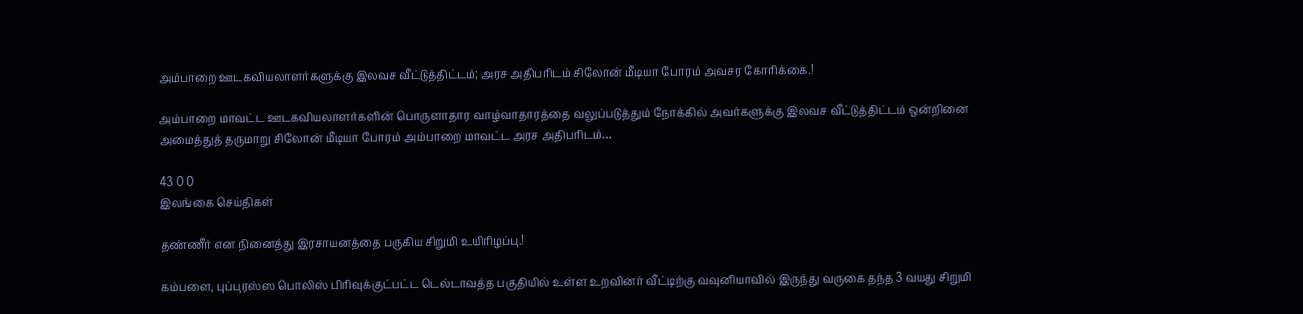அம்பாறை ஊடகவியலாளர்களுக்கு இலவச வீட்டுத்திட்டம்; அரச அதிபரிடம் சிலோன் மீடியா போரம் அவசர கோரிக்கை.!

அம்பாறை மாவட்ட ஊடகவியலாளர்களின் பொருளாதார வாழ்வாதாரத்தை வலுப்படுத்தும் நோக்கில் அவர்களுக்கு இலவச வீட்டுத்திட்டம் ஒன்றினை அமைத்துத் தருமாறு சிலோன் மீடியா போரம் அம்பாறை மாவட்ட அரச அதிபரிடம்…

43 0 0
இலங்கை செய்திகள்

தண்ணீர் என நினைத்து இரசாயனத்தை பருகிய சிறுமி உயிரிழப்பு.!

கம்பளை, புப்புரஸ்ஸ பொலிஸ் பிரிவுக்குட்பட்ட டெல்டாவத்த பகுதியில் உள்ள உறவினர் வீட்டிற்கு வவுனியாவில் இருந்து வருகை தந்த 3 வயது சிறுமி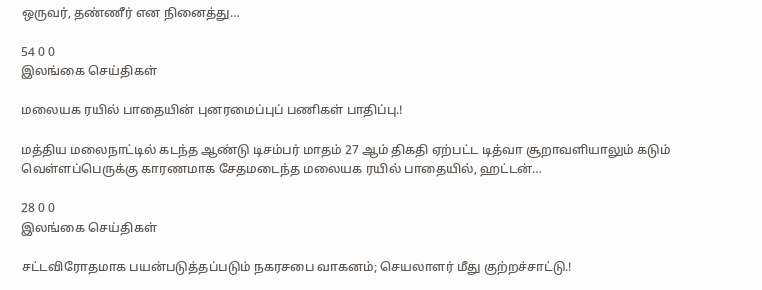ஒருவர், தண்ணீர் என நினைத்து…

54 0 0
இலங்கை செய்திகள்

மலையக ரயில் பாதையின் புனரமைப்புப் பணிகள் பாதிப்பு.!

மத்திய மலைநாட்டில் கடந்த ஆண்டு டிசம்பர் மாதம் 27 ஆம் திகதி ஏற்பட்ட டித்வா சூறாவளியாலும் கடும் வெள்ளப்பெருக்கு காரணமாக சேதமடைந்த மலையக ரயில் பாதையில், ஹட்டன்…

28 0 0
இலங்கை செய்திகள்

சட்டவிரோதமாக பயன்படுத்தப்படும் நகரசபை வாகனம்; செயலாளர் மீது குற்றச்சாட்டு.!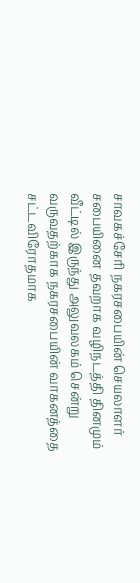சாவகச்சேரி நகரசபையின் செயலாளர் சபையினை தவறாக வழிநடத்தி தினமும் வீட்டில் இருந்து அலுவலகம் சென்று வருவதற்காக நகரசபையின் வாகனத்தை சட்டவிரோதமாக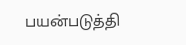பயன்படுத்தி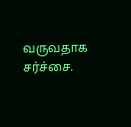வருவதாக சர்ச்சை.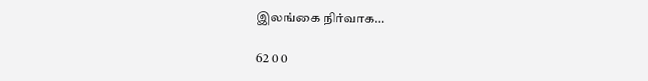இலங்கை நிர்வாக…

62 0 0